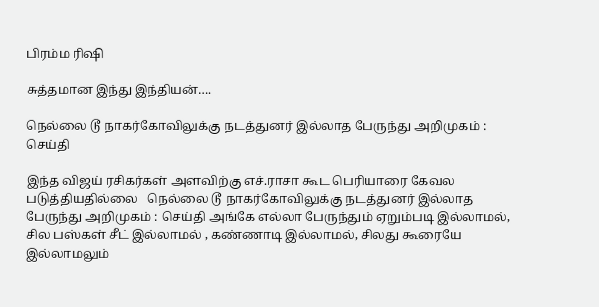பிரம்ம ரிஷி

சுத்தமான இந்து இந்தியன்….

நெல்லை டூ நாகர்கோவிலுக்கு நடத்துனர் இல்லாத பேருந்து அறிமுகம் : செய்தி

இந்த விஜய் ரசிகர்கள் அளவிற்கு எச்.ராசா கூட பெரியாரை கேவல படுத்தியதில்லை   நெல்லை டூ நாகர்கோவிலுக்கு நடத்துனர் இல்லாத பேருந்து அறிமுகம் : செய்தி அங்கே எல்லா பேருந்தும் ஏறும்படி இல்லாமல், சில பஸ்கள் சீட் இல்லாமல் , கண்ணாடி இல்லாமல், சிலது கூரையே இல்லாமலும்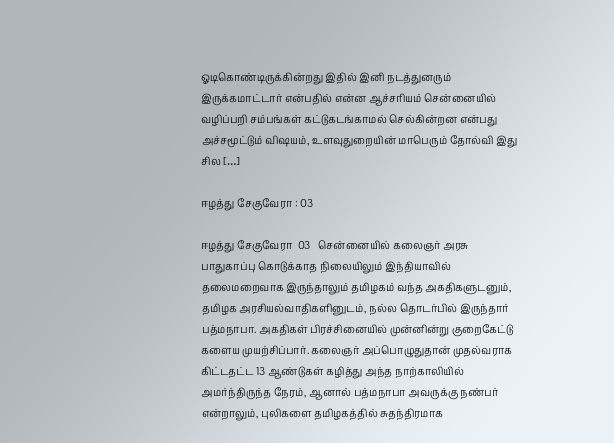ஓடிகொண்டிருக்கின்றது இதில் இனி நடத்துனரும் இருக்கமாட்டார் என்பதில் என்ன ஆச்சரியம் சென்னையில் வழிப்பறி சம்பங்கள் கட்டுகடங்காமல் செல்கின்றன என்பது அச்சமூட்டும் விஷயம், உளவுதுறையின் மாபெரும் தோல்வி இது சில […]

ஈழத்து சேகுவேரா : 03

ஈழத்து சேகுவேரா  03   சென்னையில் கலைஞர் அரசு பாதுகாப்பு கொடுக்காத நிலையிலும் இந்தியாவில் தலைமறைவாக‌ இருந்தாலும் தமிழகம் வந்த அகதிகளுடனும், தமிழக அரசியல்வாதிகளினுடம், நல்ல தொடர்பில் இருந்தார் பத்மநாபா. அகதிகள் பிரச்சினையில் முன்னின்று குறைகேட்டு களைய முயற்சிப்பார். கலைஞர் அப்பொழுதுதான் முதல்வராக கிட்டதட்ட 13 ஆண்டுகள் கழித்து அந்த நாற்காலியில் அமர்ந்திருந்த நேரம், ஆனால் பத்மநாபா அவருக்கு நண்பர் என்றாலும், புலிகளை தமிழகத்தில் சுதந்திரமாக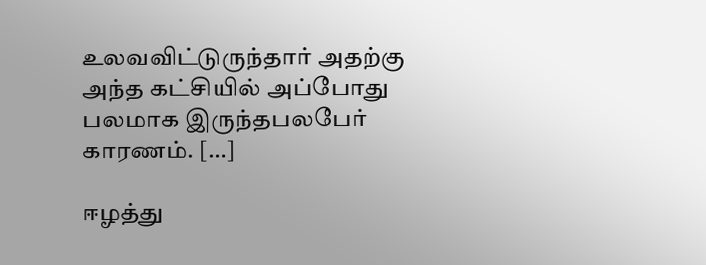உலவவிட்டுருந்தார் அதற்கு அந்த கட்சியில் அப்போது பலமாக இருந்தபலபேர் காரணம். […]

ஈழத்து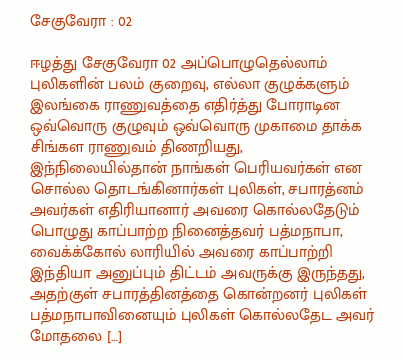சேகுவேரா : 02

ஈழத்து சேகுவேரா 02 அப்பொழுதெல்லாம் புலிகளின் பலம் குறைவு, எல்லா குழுக்களும் இலங்கை ராணுவத்தை எதிர்த்து போராடின‌ ஒவ்வொரு குழுவும் ஒவ்வொரு முகாமை தாக்க சிங்கள ராணுவம் திணறியது, இந்நிலையில்தான் நாங்கள் பெரியவர்கள் என சொல்ல தொடங்கினார்கள் புலிகள், சபாரத்னம் அவர்கள் எதிரியானார் அவரை கொல்லதேடும் பொழுது காப்பாற்ற நினைத்தவர் பத்மநாபா, வைக்க்கோல் லாரியில் அவரை காப்பாற்றி இந்தியா அனுப்பும் திட்டம் அவருக்கு இருந்தது, அதற்குள் சபாரத்தினத்தை கொன்றனர் புலிகள் பத்மநாபாவினையும் புலிகள் கொல்லதேட அவர் மோதலை […]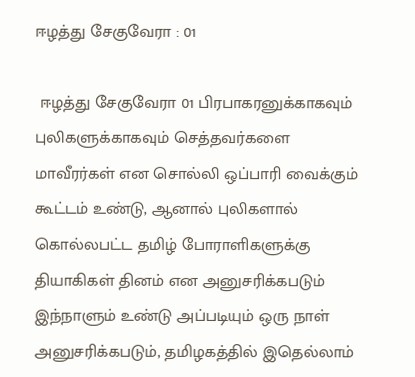ஈழத்து சேகுவேரா : 01

 ஈழத்து சேகுவேரா 01 பிரபாகரனுக்காகவும் புலிகளுக்காகவும் செத்தவர்களை மாவீரர்கள் என சொல்லி ஒப்பாரி வைக்கும் கூட்டம் உண்டு, ஆனால் புலிகளால் கொல்லபட்ட தமிழ் போராளிகளுக்கு தியாகிகள் தினம் என அனுசரிக்கபடும் இந்நாளும் உண்டு அப்படியும் ஒரு நாள் அனுசரிக்கபடும், தமிழகத்தில் இதெல்லாம்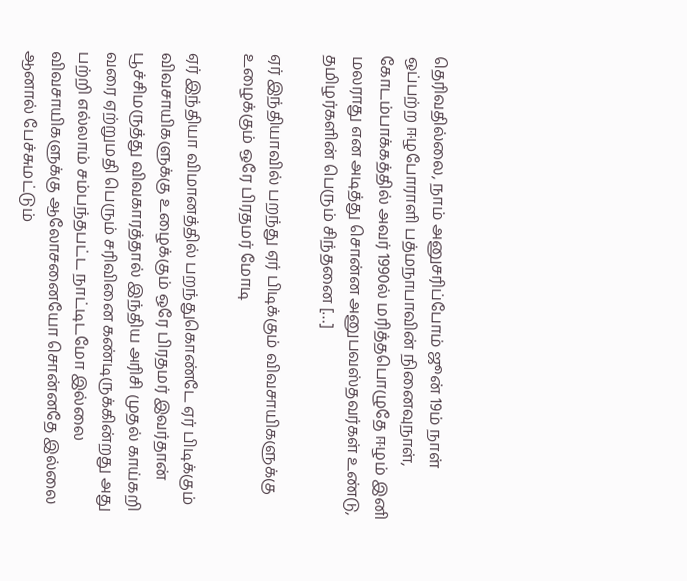தெரிவதில்லை, நாம் அனுசரிப்போம் ஜூன் 19ம் நாள் ஒப்பற்ற ஈழபோராளி பத்மநாபாவின் நினைவுநாள், கோடம்பாக்கத்தில் அவர் 1990ல் மரித்தபொழுதே ஈழம் இனி மலராது என அடித்து சொன்ன அனுபவஸ்தவர்கள் உண்டு, தமிழர்களின் பெரும் சிந்தனை […]

ஏர் இந்தியாவில் பறந்து ஏர் பிடிக்கும் விவசாயிகளுக்கு உழைக்கும் ஒரே பிரதமர் மோடி

ஏர் இந்தியா விமானத்தில் பறந்துகொண்டே ஏர் பிடிக்கும் விவசாயிகளுக்கு உழைக்கும் ஒரே பிரதமர் இவர்தான் பூச்சிமருத்து விவகாரத்தால் இந்திய அரிசி முதல் காய்கறி வரை ஏற்றுமதி பெரும் சரிவினை கண்டிருக்கின்றது அது பற்றி எல்லாம் சம்பந்தபட்ட நாட்டிடமோ இல்லை விவசாயிகளுக்கு ஆலோசனையோ சொன்னதே இல்லை ஆனால் பேச்சுமட்டும்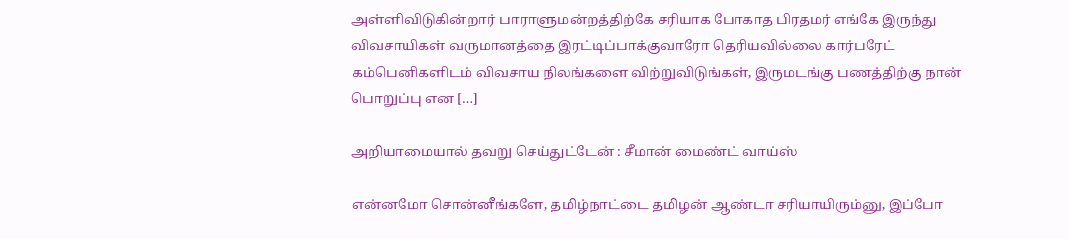அள்ளிவிடுகின்றார் பாராளுமன்றத்திற்கே சரியாக போகாத பிரதமர் எங்கே இருந்து விவசாயிகள் வருமானத்தை இரட்டிப்பாக்குவாரோ தெரியவில்லை கார்பரேட் கம்பெனிகளிடம் விவசாய நிலங்களை விற்றுவிடுங்கள், இருமடங்கு பணத்திற்கு நான் பொறுப்பு என […]

அறியாமையால் தவறு செய்துட்டேன் : சீமான் மைண்ட் வாய்ஸ்

என்னமோ சொன்னீங்களே, தமிழ்நாட்டை தமிழன் ஆண்டா சரியாயிரும்னு, இப்போ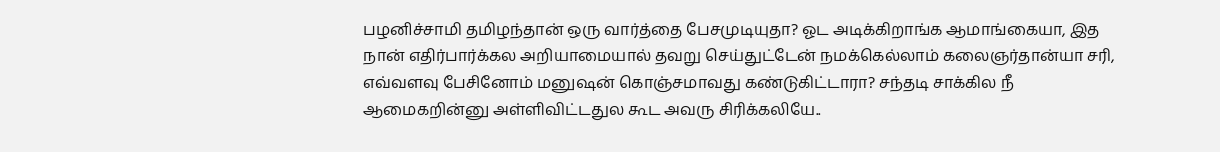பழனிச்சாமி தமிழந்தான் ஒரு வார்த்தை பேசமுடியுதா? ஓட அடிக்கிறாங்க‌ ஆமாங்கையா, இத நான் எதிர்பார்க்கல அறியாமையால் தவறு செய்துட்டேன் நமக்கெல்லாம் கலைஞர்தான்யா சரி, எவ்வளவு பேசினோம் மனுஷன் கொஞ்சமாவது கண்டுகிட்டாரா? சந்தடி சாக்கில நீ ஆமைகறின்னு அள்ளிவிட்டதுல கூட அவரு சிரிக்கலியே..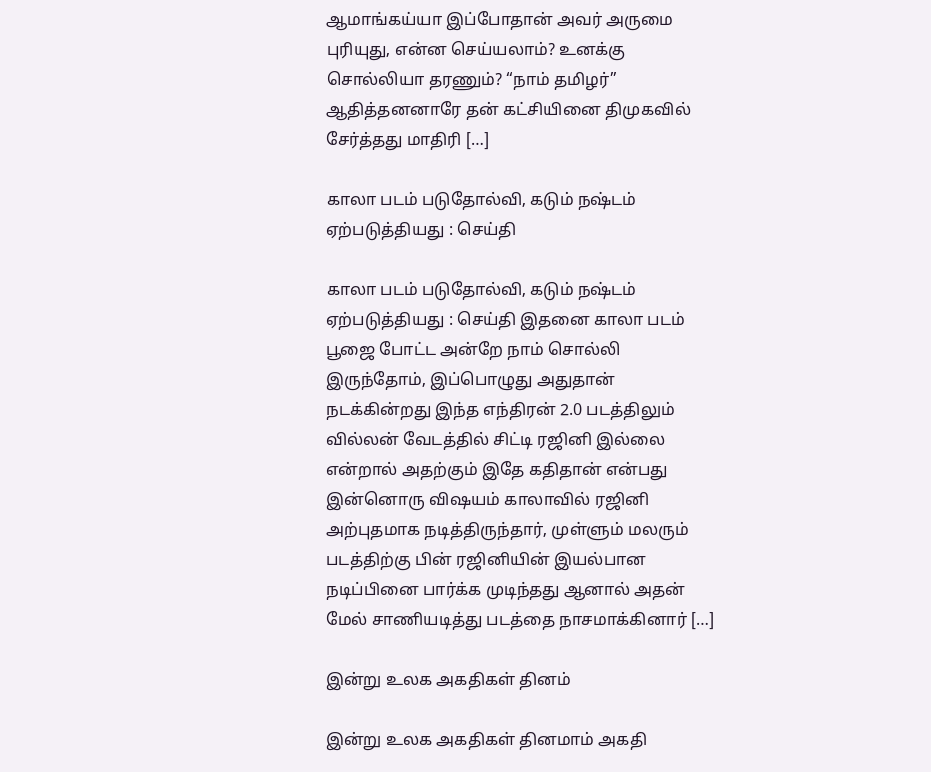ஆமாங்கய்யா இப்போதான் அவர் அருமை புரியுது, என்ன செய்யலாம்? உனக்கு சொல்லியா தரணும்? “நாம் தமிழர்” ஆதித்தனனாரே தன் கட்சியினை திமுகவில் சேர்த்தது மாதிரி […]

காலா படம் படுதோல்வி, கடும் நஷ்டம் ஏற்படுத்தியது : செய்தி

காலா படம் படுதோல்வி, கடும் நஷ்டம் ஏற்படுத்தியது : செய்தி இதனை காலா படம் பூஜை போட்ட அன்றே நாம் சொல்லி இருந்தோம், இப்பொழுது அதுதான் நடக்கின்றது இந்த எந்திரன் 2.0 படத்திலும் வில்லன் வேடத்தில் சிட்டி ரஜினி இல்லை என்றால் அதற்கும் இதே கதிதான் என்பது இன்னொரு விஷயம் காலாவில் ரஜினி அற்புதமாக நடித்திருந்தார், முள்ளும் மலரும் படத்திற்கு பின் ரஜினியின் இயல்பான நடிப்பினை பார்க்க முடிந்தது ஆனால் அதன் மேல் சாணியடித்து படத்தை நாசமாக்கினார் […]

இன்று உலக அகதிகள் தினம்

இன்று உலக அகதிகள் தினமாம் அகதி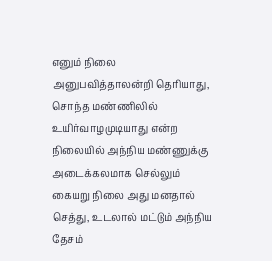எனும் நிலை அனுபவித்தாலன்றி தெரியாது, சொந்த மண்ணிலில் உயிர்வாழமுடியாது என்ற நிலையில் அந்நிய மண்ணுக்கு அடைக்கலமாக செல்லும் கையறு நிலை அது மனதால் செத்து, உடலால் மட்டும் அந்நிய தேசம்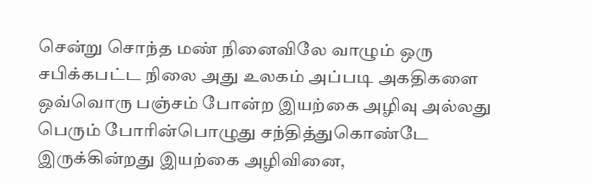சென்று சொந்த மண் நினைவிலே வாழும் ஒரு சபிக்கபட்ட நிலை அது உலகம் அப்படி அகதிகளை ஒவ்வொரு பஞ்சம் போன்ற இயற்கை அழிவு அல்லது பெரும் போரின்பொழுது சந்தித்துகொண்டே இருக்கின்றது இயற்கை அழிவினை,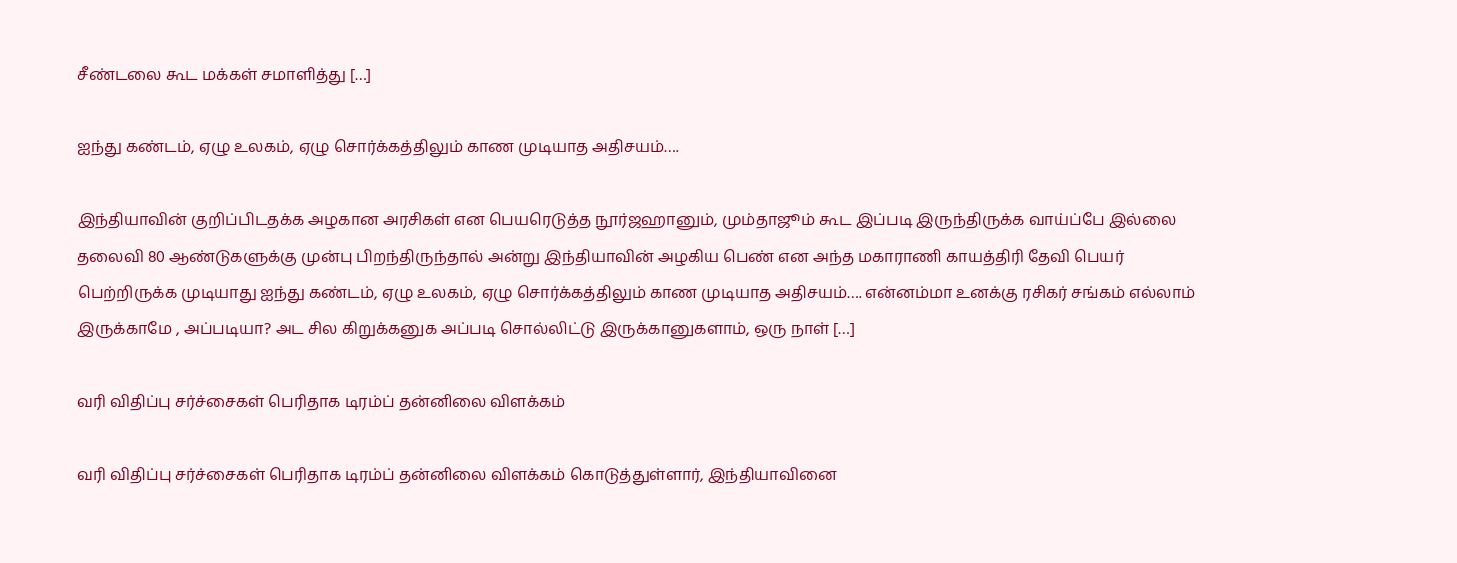சீண்டலை கூட மக்கள் சமாளித்து […]

ஐந்து கண்டம், ஏழு உலகம், ஏழு சொர்க்கத்திலும் காண முடியாத அதிசயம்….

இந்தியாவின் குறிப்பிடதக்க அழகான அரசிகள் என பெயரெடுத்த நூர்ஜஹானும், மும்தாஜூம் கூட இப்படி இருந்திருக்க வாய்ப்பே இல்லை தலைவி 80 ஆண்டுகளுக்கு முன்பு பிறந்திருந்தால் அன்று இந்தியாவின் அழகிய பெண் என அந்த மகாராணி காயத்திரி தேவி பெயர் பெற்றிருக்க முடியாது ஐந்து கண்டம், ஏழு உலகம், ஏழு சொர்க்கத்திலும் காண முடியாத அதிசயம்…. என்னம்மா உனக்கு ரசிகர் சங்கம் எல்லாம் இருக்காமே , அப்படியா? அட சில கிறுக்கனுக அப்படி சொல்லிட்டு இருக்கானுகளாம், ஒரு நாள் […]

வரி விதிப்பு சர்ச்சைகள் பெரிதாக டிரம்ப் தன்னிலை விளக்கம்

வரி விதிப்பு சர்ச்சைகள் பெரிதாக டிரம்ப் தன்னிலை விளக்கம் கொடுத்துள்ளார், இந்தியாவினை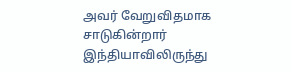அவர் வேறுவிதமாக சாடுகின்றார் இந்தியாவிலிருந்து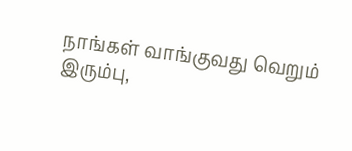நாங்கள் வாங்குவது வெறும் இரும்பு,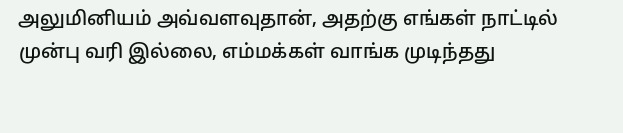அலுமினியம் அவ்வளவுதான், அதற்கு எங்கள் நாட்டில் முன்பு வரி இல்லை, எம்மக்கள் வாங்க முடிந்தது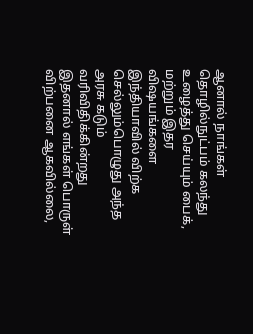ஆனால் நாங்கள் தொழில்நுட்பம் கலந்து உழைத்து செய்யும் பைக், மற்றும் இதர விஷயங்களை இந்தியாவில் விற்க செல்லும்பொழுது அந்த அரசு கடும் வரிவிதிக்கின்றது இதனால் எங்கள் பொருள் விற்பனை ஆகவில்லை,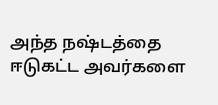அந்த நஷ்டத்தை ஈடுகட்ட அவர்களை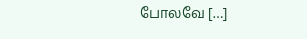போலவே […]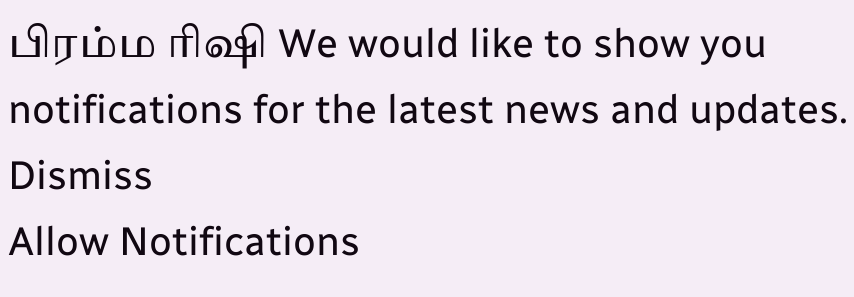பிரம்ம ரிஷி We would like to show you notifications for the latest news and updates.
Dismiss
Allow Notifications